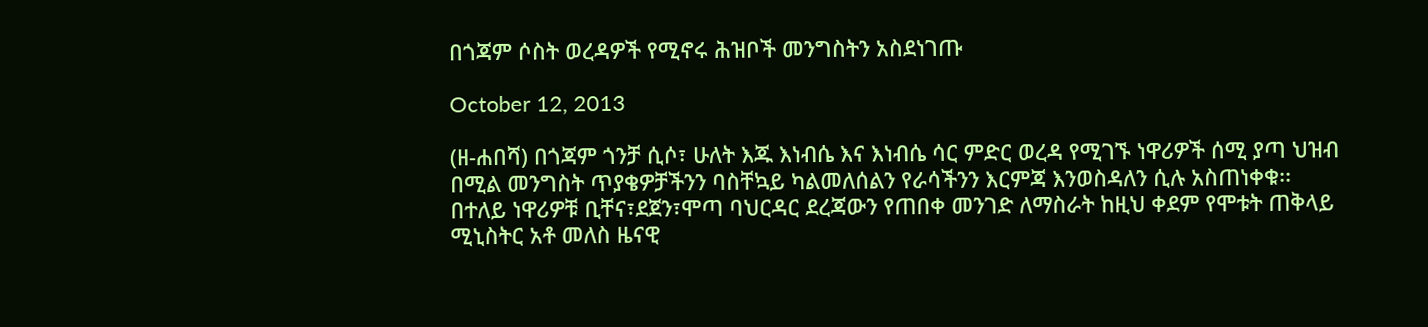በጎጃም ሶስት ወረዳዎች የሚኖሩ ሕዝቦች መንግስትን አስደነገጡ

October 12, 2013

(ዘ-ሐበሻ) በጎጃም ጎንቻ ሲሶ፣ ሁለት እጁ እነብሴ እና እነብሴ ሳር ምድር ወረዳ የሚገኙ ነዋሪዎች ሰሚ ያጣ ህዝብ በሚል መንግስት ጥያቄዎቻችንን ባስቸኳይ ካልመለሰልን የራሳችንን እርምጃ እንወስዳለን ሲሉ አስጠነቀቁ፡፡ በተለይ ነዋሪዎቹ ቢቸና፣ደጀን፣ሞጣ ባህርዳር ደረጃውን የጠበቀ መንገድ ለማስራት ከዚህ ቀደም የሞቱት ጠቅላይ ሚኒስትር አቶ መለስ ዜናዊ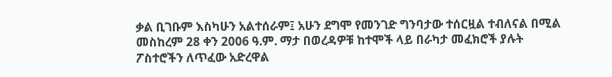ቃል ቢገቡም እስካሁን አልተሰራም፤ አሁን ደግሞ የመንገድ ግንባታው ተሰርዟል ተብለናል በሚል መስከረም 28 ቀን 2006 ዓ.ም. ማታ በወረዳዎቹ ከተሞች ላይ በራካታ መፈክሮች ያሉት ፖስተሮችን ለጥፈው አድረዋል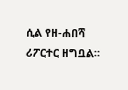ሲል የዘ-ሐበሻ ሪፖርተር ዘግቧል።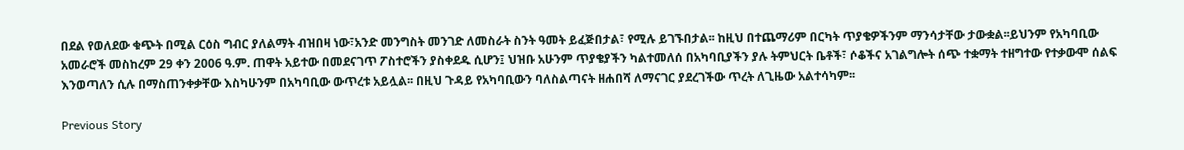በደል የወለደው ቁጭት በሚል ርዕስ ግብር ያለልማት ብዝበዛ ነው፣አንድ መንግስት መንገድ ለመስራት ስንት ዓመት ይፈጅበታል፣ የሚሉ ይገኙበታል፡፡ ከዚህ በተጨማሪም በርካት ጥያቄዎችንም ማንሳታቸው ታውቋል፡፡ይህንም የአካባቢው አመራሮች መስከረም 29 ቀን 2006 ዓ.ም. ጠዋት አይተው በመደናገጥ ፖስተሮችን ያስቀደዱ ሲሆን፤ ህዝቡ አሁንም ጥያቄያችን ካልተመለሰ በአካባቢያችን ያሉ ትምህርት ቤቶች፣ ሶቆችና አገልግሎት ሰጭ ተቋማት ተዘግተው የተቃውሞ ሰልፍ እንወጣለን ሲሉ በማስጠንቀቃቸው እስካሁንም በአካባቢው ውጥረቱ አይሏል፡፡ በዚህ ጉዳይ የአካባቢውን ባለስልጣናት ዘሐበሻ ለማናገር ያደረገችው ጥረት ለጊዜው አልተሳካም፡፡

Previous Story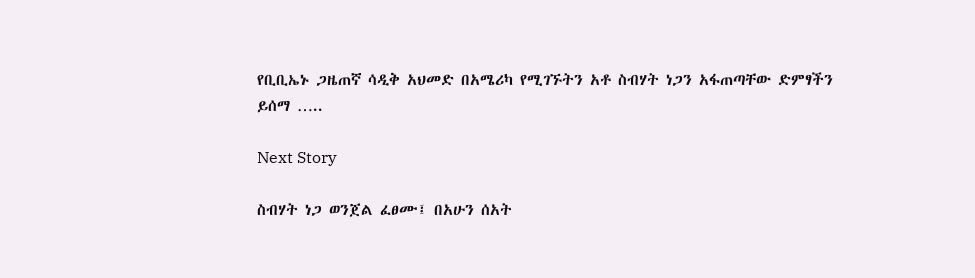የቢቢኤኑ ጋዜጠኛ ሳዲቅ አህመድ በአሜሪካ የሚገኙትን አቶ ስብሃት ነጋን አፋጠጣቸው ድምፃችን ይሰማ …..

Next Story

ስብሃት ነጋ ወንጀል ፈፀሙ፤ በአሁን ሰአት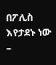በፖሊስ እየታደኑ ነው –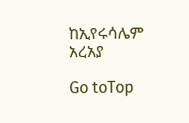ከኢየሩሳሌም አረአያ

Go toTop